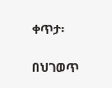ቀጥታ፡

በህገወጥ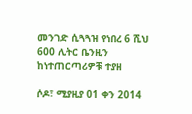መንገድ ሲጓጓዝ የነበረ 6 ሺህ 600 ሊትር ቤንዚን ከነተጠርጣሪዎቹ ተያዘ

ሶዶ፣ ሚያዚያ 01 ቀን 2014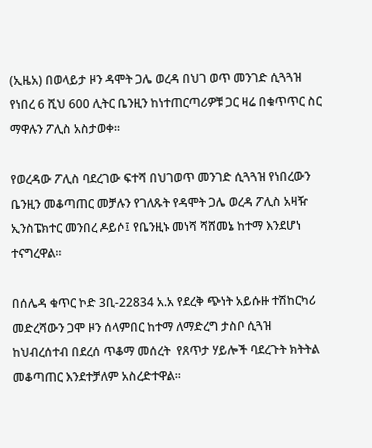(ኢዜአ) በወላይታ ዞን ዳሞት ጋሌ ወረዳ በህገ ወጥ መንገድ ሲጓጓዝ የነበረ 6 ሺህ 600 ሊትር ቤንዚን ከነተጠርጣሪዎቹ ጋር ዛሬ በቁጥጥር ስር ማዋሉን ፖሊስ አስታወቀ።

የወረዳው ፖሊስ ባደረገው ፍተሻ በህገወጥ መንገድ ሲጓጓዝ የነበረውን ቤንዚን መቆጣጠር መቻሉን የገለጹት የዳሞት ጋሌ ወረዳ ፖሊስ አዛዥ ኢንስፔክተር መንበረ ዶይሶ፤ የቤንዚኑ መነሻ ሻሸመኔ ከተማ እንደሆነ ተናግረዋል።

በሰሌዳ ቁጥር ኮድ 3ቢ-22834 አ.አ የደረቅ ጭነት አይሱዙ ተሽከርካሪ መድረሻውን ጋሞ ዞን ሰላምበር ከተማ ለማድረግ ታስቦ ሲጓዝ ከህብረሰተብ በደረሰ ጥቆማ መሰረት  የጸጥታ ሃይሎች ባደረጉት ክትትል መቆጣጠር እንደተቻለም አስረድተዋል።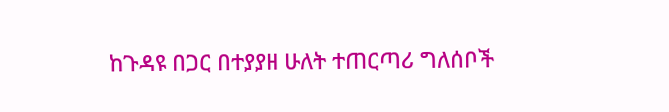ከጉዳዩ በጋር በተያያዘ ሁለት ተጠርጣሪ ግለሰቦች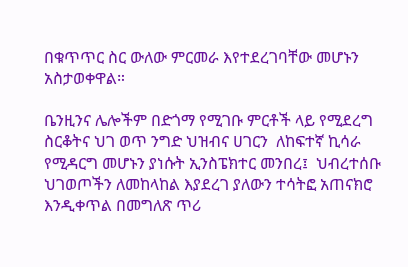በቁጥጥር ስር ውለው ምርመራ እየተደረገባቸው መሆኑን አስታወቀዋል።

ቤንዚንና ሌሎችም በድጎማ የሚገቡ ምርቶች ላይ የሚደረግ ስርቆትና ህገ ወጥ ንግድ ህዝብና ሀገርን  ለከፍተኛ ኪሳራ የሚዳርግ መሆኑን ያነሱት ኢንስፔክተር መንበረ፤  ህብረተሰቡ ህገወጦችን ለመከላከል እያደረገ ያለውን ተሳትፎ አጠናክሮ እንዲቀጥል በመግለጽ ጥሪ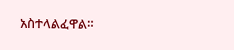አስተላልፈዋል።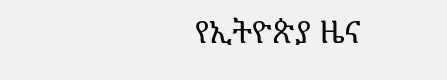የኢትዮጵያ ዜና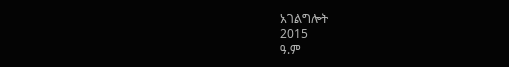አገልግሎት
2015
ዓ.ም